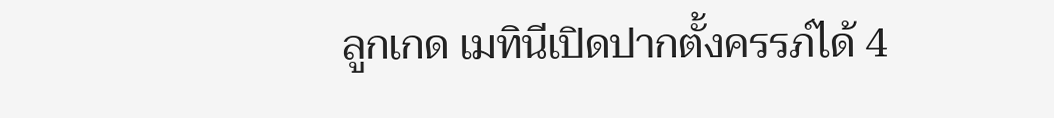ลูกเกด เมทินีเปิดปากตั้งครรภ์ได้ 4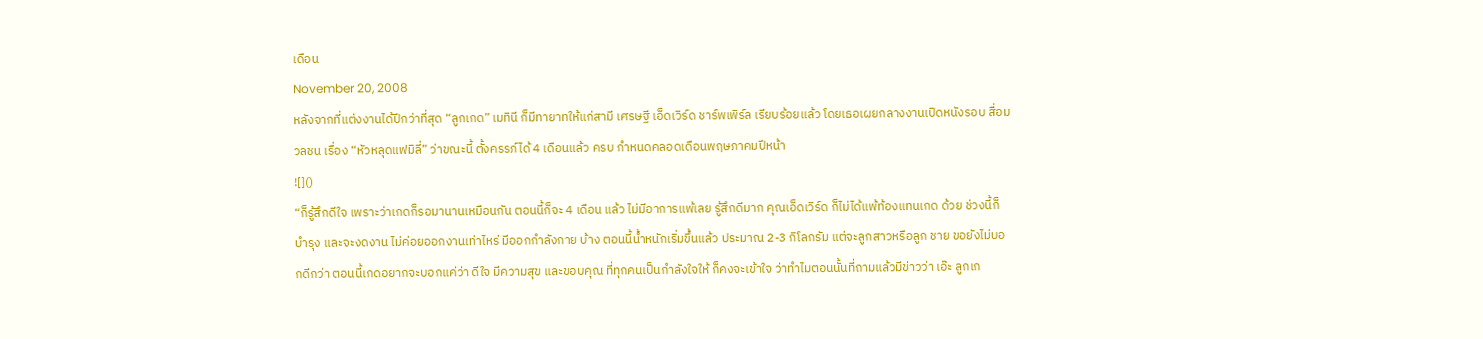เดือน
November 20, 2008
หลังจากที่แต่งงานได้ปีกว่าที่สุด “ลูกเกด” เมทินี ก็มีทายาทให้แก่สามี เศรษฐี เอ็ดเวิร์ด ชาร์พเพิร์ล เรียบร้อยแล้ว โดยเธอเผยกลางงานเปิดหนังรอบ สื่อมวลชน เรื่อง “หัวหลุดแฟมิลี่” ว่าขณะนี้ ตั้งครรภ์ได้ 4 เดือนแล้ว ครบ กำหนดคลอดเดือนพฤษภาคมปีหน้า
![]()
“ก็รู้สึกดีใจ เพราะว่าเกดก็รอมานานเหมือนกัน ตอนนี้ก็จะ 4 เดือน แล้ว ไม่มีอาการแพ้เลย รู้สึกดีมาก คุณเอ็ดเวิร์ด ก็ไม่ได้แพ้ท้องแทนเกด ด้วย ช่วงนี้ก็บำรุง และจะงดงาน ไม่ค่อยออกงานเท่าไหร่ มีออกกำลังกาย บ้าง ตอนนี้น้ำหนักเริ่มขึ้นแล้ว ประมาณ 2-3 กิโลกรัม แต่จะลูกสาวหรือลูก ชาย ขอยังไม่บอกดีกว่า ตอนนี้เกดอยากจะบอกแค่ว่า ดีใจ มีความสุข และขอบคุณ ที่ทุกคนเป็นกำลังใจให้ ก็คงจะเข้าใจ ว่าทำไมตอนนั้นที่ถามแล้วมีข่าวว่า เอ๊ะ ลูกเก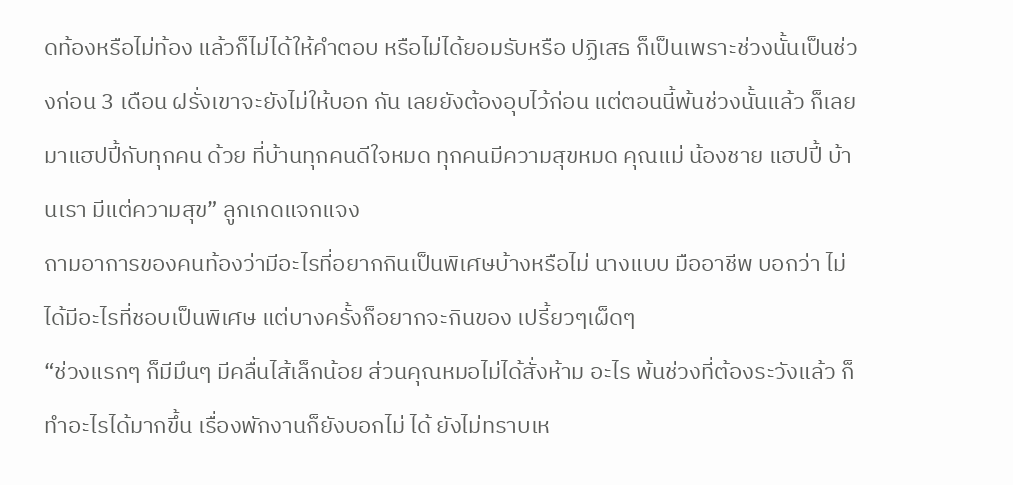ดท้องหรือไม่ท้อง แล้วก็ไม่ได้ให้คำตอบ หรือไม่ได้ยอมรับหรือ ปฏิเสธ ก็เป็นเพราะช่วงนั้นเป็นช่วงก่อน 3 เดือน ฝรั่งเขาจะยังไม่ให้บอก กัน เลยยังต้องอุบไว้ก่อน แต่ตอนนี้พ้นช่วงนั้นแล้ว ก็เลยมาแฮปปี้กับทุกคน ด้วย ที่บ้านทุกคนดีใจหมด ทุกคนมีความสุขหมด คุณแม่ น้องชาย แฮปปี้ บ้านเรา มีแต่ความสุข” ลูกเกดแจกแจง
ถามอาการของคนท้องว่ามีอะไรที่อยากกินเป็นพิเศษบ้างหรือไม่ นางแบบ มืออาชีพ บอกว่า ไม่ได้มีอะไรที่ชอบเป็นพิเศษ แต่บางครั้งก็อยากจะกินของ เปรี้ยวๆเผ็ดๆ
“ช่วงแรกๆ ก็มีมึนๆ มีคลื่นไส้เล็กน้อย ส่วนคุณหมอไม่ได้สั่งห้าม อะไร พ้นช่วงที่ต้องระวังแล้ว ก็ทำอะไรได้มากขึ้น เรื่องพักงานก็ยังบอกไม่ ได้ ยังไม่ทราบเห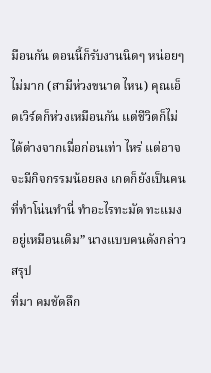มือนกัน ตอนนี้ก็รับงานนิดๆ หน่อยๆ ไม่มาก (สามีห่วงขนาด ไหน) คุณเอ็ดเวิร์ดก็ห่วงเหมือนกัน แต่ชีวิตก็ไม่ได้ต่างจากเมื่อก่อนเท่า ไหร่ แต่อาจจะมีกิจกรรมน้อยลง เกดก็ยังเป็นคนที่ทำโน่นทำนี่ ทำอะไรทะมัด ทะแมงอยู่เหมือนเดิม” นางแบบคนดังกล่าวสรุป
ที่มา คมชัดลึก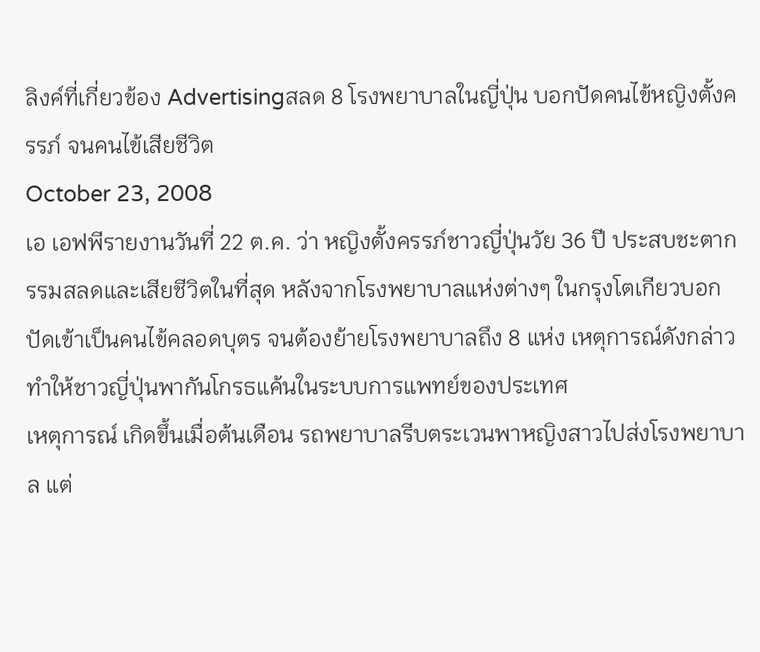ลิงค์ที่เกี่ยวข้อง Advertisingสลด 8 โรงพยาบาลในญี่ปุ่น บอกปัดคนไข้หญิงตั้งครรภ์ จนคนไข้เสียชีวิต
October 23, 2008
เอ เอฟพีรายงานวันที่ 22 ต.ค. ว่า หญิงตั้งครรภ์ชาวญี่ปุ่นวัย 36 ปี ประสบชะตากรรมสลดและเสียชีวิตในที่สุด หลังจากโรงพยาบาลแห่งต่างๆ ในกรุงโตเกียวบอกปัดเข้าเป็นคนไข้คลอดบุตร จนต้องย้ายโรงพยาบาลถึง 8 แห่ง เหตุการณ์ดังกล่าวทำให้ชาวญี่ปุ่นพากันโกรธแค้นในระบบการแพทย์ของประเทศ
เหตุการณ์ เกิดขึ้นเมื่อต้นเดือน รถพยาบาลรีบตระเวนพาหญิงสาวไปส่งโรงพยาบาล แต่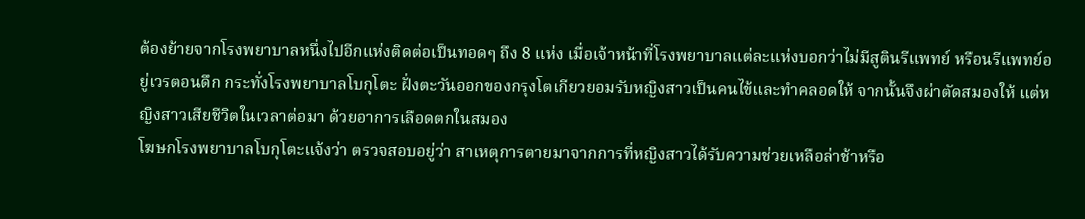ต้องย้ายจากโรงพยาบาลหนึ่งไปอีกแห่งติดต่อเป็นทอดๆ ถึง 8 แห่ง เมื่อเจ้าหน้าที่โรงพยาบาลแต่ละแห่งบอกว่าไม่มีสูตินรีแพทย์ หรือนรีแพทย์อยู่เวรตอนดึก กระทั่งโรงพยาบาลโบกุโตะ ฝั่งตะวันออกของกรุงโตเกียวยอมรับหญิงสาวเป็นคนไข้และทำคลอดให้ จากนั้นจึงผ่าตัดสมองให้ แต่หญิงสาวเสียชีวิตในเวลาต่อมา ด้วยอาการเลือดตกในสมอง
โฆษกโรงพยาบาลโบกุโตะแจ้งว่า ตรวจสอบอยู่ว่า สาเหตุการตายมาจากการที่หญิงสาวได้รับความช่วยเหลือล่าช้าหรือ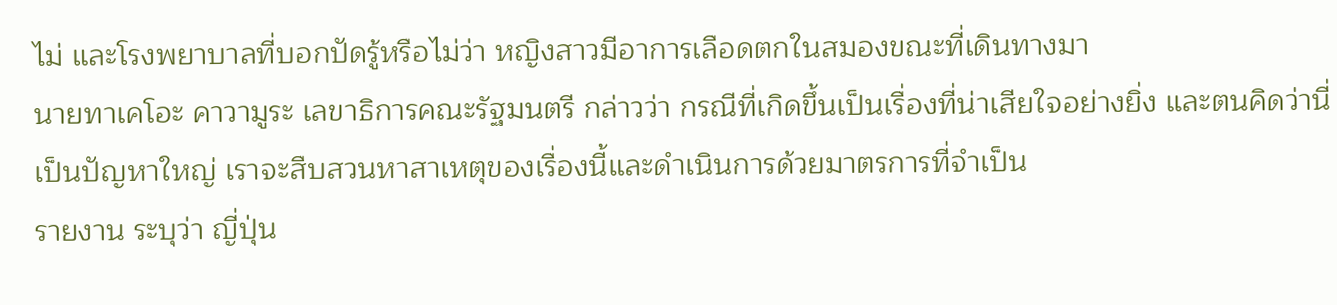ไม่ และโรงพยาบาลที่บอกปัดรู้หรือไม่ว่า หญิงสาวมีอาการเลือดตกในสมองขณะที่เดินทางมา
นายทาเคโอะ คาวามูระ เลขาธิการคณะรัฐมนตรี กล่าวว่า กรณีที่เกิดขึ้นเป็นเรื่องที่น่าเสียใจอย่างยิ่ง และตนคิดว่านี่เป็นปัญหาใหญ่ เราจะสืบสวนหาสาเหตุของเรื่องนี้และดำเนินการด้วยมาตรการที่จำเป็น
รายงาน ระบุว่า ญี่ปุ่น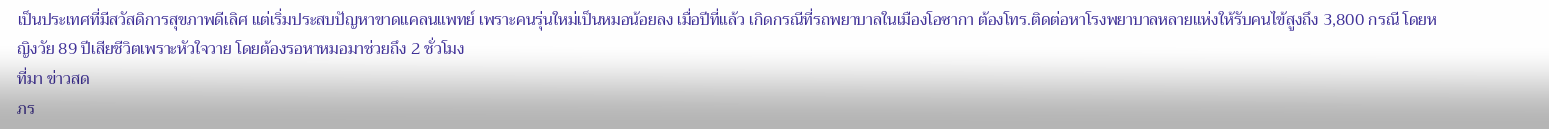เป็นประเทศที่มีสวัสดิการสุขภาพดีเลิศ แต่เริ่มประสบปัญหาขาดแคลนแพทย์ เพราะคนรุ่นใหม่เป็นหมอน้อยลง เมื่อปีที่แล้ว เกิดกรณีที่รถพยาบาลในเมืองโอซากา ต้องโทร.ติดต่อหาโรงพยาบาลหลายแห่งให้รับคนไข้สูงถึง 3,800 กรณี โดยหญิงวัย 89 ปีเสียชีวิตเพราะหัวใจวาย โดยต้องรอหาหมอมาช่วยถึง 2 ชั่วโมง
ที่มา ข่าวสด
ภร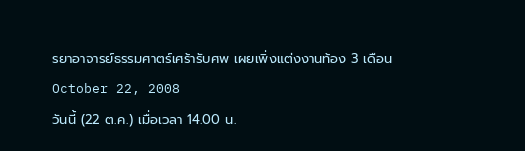รยาอาจารย์ธรรมศาตร์เศร้ารับศพ เผยเพิ่งแต่งงานท้อง 3 เดือน
October 22, 2008
วันนี้ (22 ต.ค.) เมื่อเวลา 14.00 น.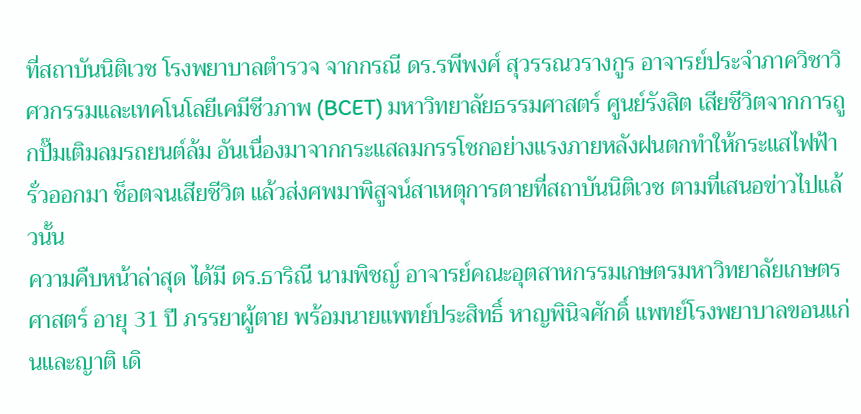ที่สถาบันนิติเวช โรงพยาบาลตำรวจ จากกรณี ดร.รพีพงศ์ สุวรรณวรางกูร อาจารย์ประจำภาควิชาวิศวกรรมและเทคโนโลยีเคมีชีวภาพ (BCET) มหาวิทยาลัยธรรมศาสตร์ ศูนย์รังสิต เสียชีวิตจากการถูกปั๊มเติมลมรถยนต์ล้ม อันเนื่องมาจากกระแสลมกรรโชกอย่างแรงภายหลังฝนตกทำให้กระแสไฟฟ้ารั่วออกมา ช็อตจนเสียชีวิต แล้วส่งศพมาพิสูจน์สาเหตุการตายที่สถาบันนิติเวช ตามที่เสนอข่าวไปแล้วนั้น
ความคืบหน้าล่าสุด ได้มี ดร.ธาริณี นามพิชญ์ อาจารย์คณะอุตสาหกรรมเกษตรมหาวิทยาลัยเกษตรศาสตร์ อายุ 31 ปี ภรรยาผู้ตาย พร้อมนายแพทย์ประสิทธิ์ หาญพินิจศักดิ์ แพทย์โรงพยาบาลขอนแก่นและญาติ เดิ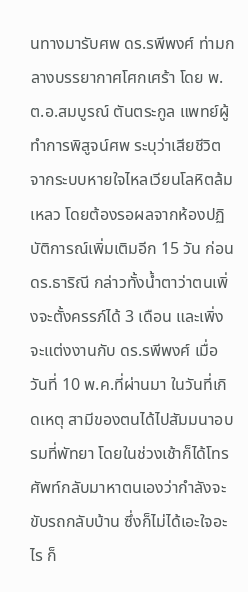นทางมารับศพ ดร.รพีพงศ์ ท่ามกลางบรรยากาศโศกเศร้า โดย พ.ต.อ.สมบูรณ์ ตันตระกูล แพทย์ผู้ทำการพิสูจน์ศพ ระบุว่าเสียชีวิตจากระบบหายใจไหลเวียนโลหิตล้มเหลว โดยต้องรอผลจากห้องปฏิบัติการณ์เพิ่มเติมอีก 15 วัน ก่อน ดร.ธาริณี กล่าวทั้งน้ำตาว่าตนเพิ่งจะตั้งครรภ์ได้ 3 เดือน และเพิ่งจะแต่งงานกับ ดร.รพีพงศ์ เมื่อวันที่ 10 พ.ค.ที่ผ่านมา ในวันที่เกิดเหตุ สามีของตนได้ไปสัมมนาอบรมที่พัทยา โดยในช่วงเช้าก็ได้โทรศัพท์กลับมาหาตนเองว่ากำลังจะขับรถกลับบ้าน ซึ่งก็ไม่ได้เอะใจอะไร ก็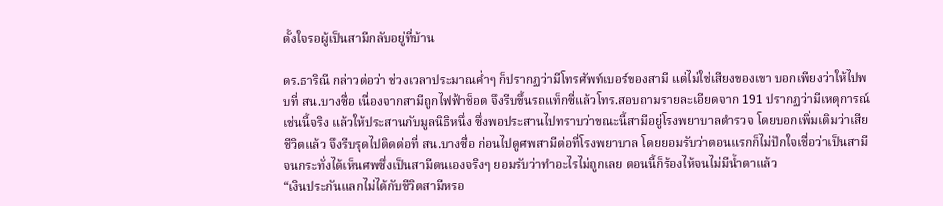ตั้งใจรอผู้เป็นสามีกลับอยู่ที่บ้าน

ดร.ธาริณี กล่าวต่อว่า ช่วงเวลาประมาณค่ำๆ ก็ปรากฏว่ามีโทรศัพท์เบอร์ของสามี แต่ไม่ใช่เสียงของเขา บอกเพียงว่าให้ไปพบที่ สน.บางซื่อ เนื่องจากสามีถูกไฟฟ้าช็อต จึงรีบขึ้นรถแท็กซี่แล้วโทร.สอบถามรายละเอียดจาก 191 ปรากฏว่ามีเหตุการณ์เช่นนี้จริง แล้วให้ประสานกับมูลนิธิหนึ่ง ซึ่งพอประสานไปทราบว่าขณะนี้สามีอยู่โรงพยาบาลตำรวจ โดยบอกเพิ่มเติมว่าเสียชีวิตแล้ว จึงรีบรุดไปติดต่อที่ สน.บางซื่อ ก่อนไปดูศพสามีต่อที่โรงพยาบาล โดยยอมรับว่าตอนแรกก็ไม่ปักใจเชื่อว่าเป็นสามี จนกระทั่งได้เห็นศพซึ่งเป็นสามีตนเองจริงๆ ยอมรับว่าทำอะไรไม่ถูกเลย ตอนนี้ก็ร้องไห้จนไม่มีน้ำตาแล้ว
“เงินประกันแลกไม่ได้กับชีวิตสามีหรอ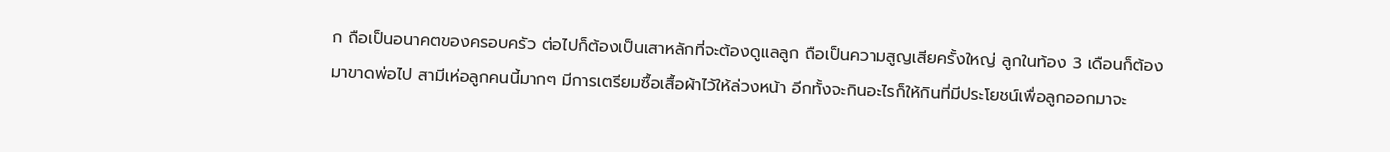ก ถือเป็นอนาคตของครอบครัว ต่อไปก็ต้องเป็นเสาหลักที่จะต้องดูแลลูก ถือเป็นความสูญเสียครั้งใหญ่ ลูกในท้อง 3 เดือนก็ต้องมาขาดพ่อไป สามีเห่อลูกคนนี้มากๆ มีการเตรียมซื้อเสื้อผ้าไว้ให้ล่วงหน้า อีกทั้งจะกินอะไรก็ให้กินที่มีประโยชน์เพื่อลูกออกมาจะ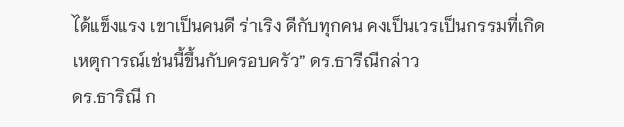ได้แข็งแรง เขาเป็นคนดี ร่าเริง ดีกับทุกคน คงเป็นเวรเป็นกรรมที่เกิดเหตุการณ์เช่นนี้ขึ้นกับครอบครัว” ดร.ธารีณีกล่าว
ดร.ธาริณี ก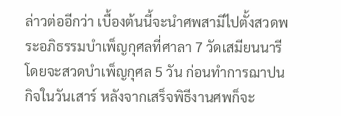ล่าวต่ออีกว่า เบื้องต้นนี้จะนำศพสามีไปตั้งสวดพระอภิธรรมบำเพ็ญกุศลที่ศาลา 7 วัดเสมียนนารี โดยจะสวดบำเพ็ญกุศล 5 วัน ก่อนทำการฌาปนกิจในวันเสาร์ หลังจากเสร็จพิธีงานศพก็จะ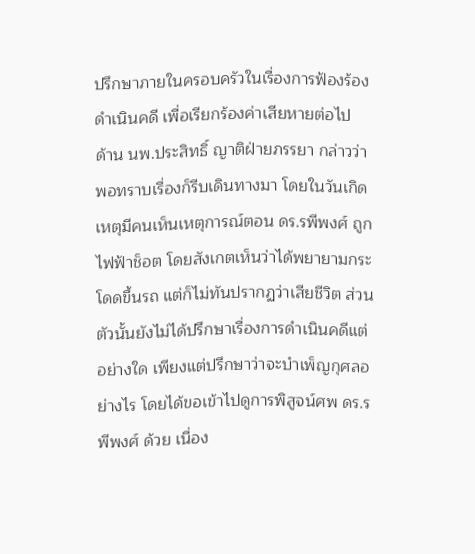ปรึกษาภายในครอบครัวในเรื่องการฟ้องร้องดำเนินคดี เพื่อเรียกร้องค่าเสียหายต่อไป
ด้าน นพ.ประสิทธิ์ ญาติฝ่ายภรรยา กล่าวว่า พอทราบเรื่องก็รีบเดินทางมา โดยในวันเกิดเหตุมีคนเห็นเหตุการณ์ตอน ดร.รพีพงศ์ ถูกไฟฟ้าช็อต โดยสังเกตเห็นว่าได้พยายามกระโดดขึ้นรถ แต่ก็ไม่ทันปรากฏว่าเสียชีวิต ส่วนตัวนั้นยังไม่ได้ปรึกษาเรื่องการดำเนินคดีแต่อย่างใด เพียงแต่ปรึกษาว่าจะบำเพ็ญกุศลอย่างไร โดยได้ขอเข้าไปดูการพิสูจน์ศพ ดร.รพีพงศ์ ด้วย เนื่อง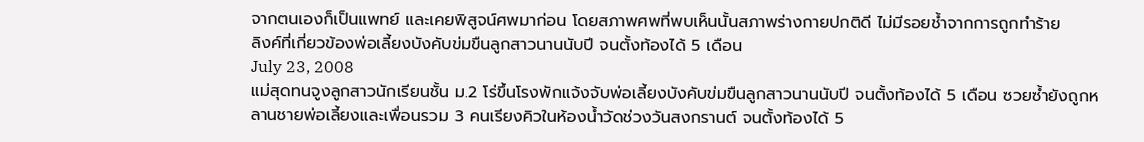จากตนเองก็เป็นแพทย์ และเคยพิสูจน์ศพมาก่อน โดยสภาพศพที่พบเห็นนั้นสภาพร่างกายปกติดี ไม่มีรอยช้ำจากการถูกทำร้าย
ลิงค์ที่เกี่ยวข้องพ่อเลี้ยงบังคับข่มขืนลูกสาวนานนับปี จนตั้งท้องได้ 5 เดือน
July 23, 2008
แม่สุดทนจูงลูกสาวนักเรียนชั้น ม.2 โร่ขึ้นโรงพักแจ้งจับพ่อเลี้ยงบังคับข่มขืนลูกสาวนานนับปี จนตั้งท้องได้ 5 เดือน ซวยซ้ำยังถูกหลานชายพ่อเลี้ยงและเพื่อนรวม 3 คนเรียงคิวในห้องน้ำวัดช่วงวันสงกรานต์ จนตั้งท้องได้ 5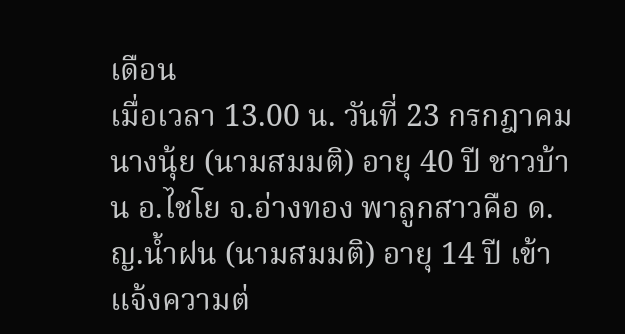เดือน
เมื่อเวลา 13.00 น. วันที่ 23 กรกฎาคม นางนุ้ย (นามสมมติ) อายุ 40 ปี ชาวบ้าน อ.ไชโย จ.อ่างทอง พาลูกสาวคือ ด.ญ.น้ำฝน (นามสมมติ) อายุ 14 ปี เข้าแจ้งความต่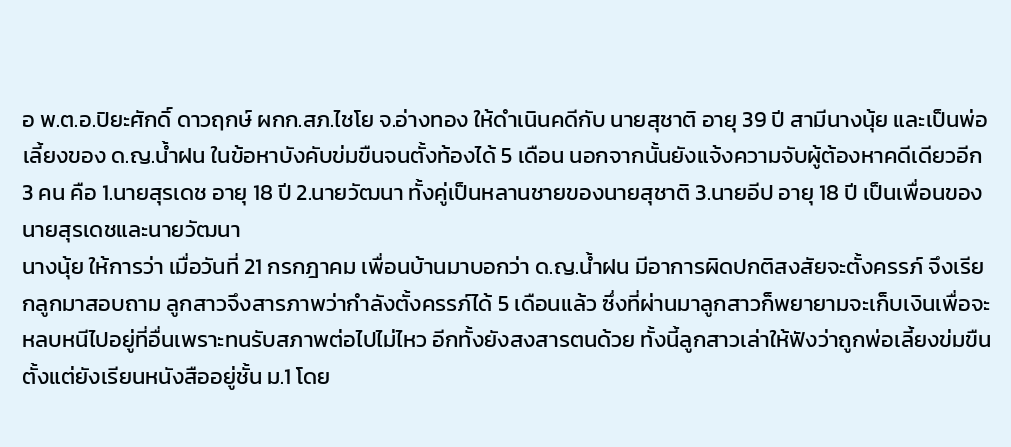อ พ.ต.อ.ปิยะศักดิ์ ดาวฤกษ์ ผกก.สภ.ไชโย จ.อ่างทอง ให้ดำเนินคดีกับ นายสุชาติ อายุ 39 ปี สามีนางนุ้ย และเป็นพ่อเลี้ยงของ ด.ญ.น้ำฝน ในข้อหาบังคับข่มขืนจนตั้งท้องได้ 5 เดือน นอกจากนั้นยังแจ้งความจับผู้ต้องหาคดีเดียวอีก 3 คน คือ 1.นายสุรเดช อายุ 18 ปี 2.นายวัฒนา ทั้งคู่เป็นหลานชายของนายสุชาติ 3.นายอีป อายุ 18 ปี เป็นเพื่อนของนายสุรเดชและนายวัฒนา
นางนุ้ย ให้การว่า เมื่อวันที่ 21 กรกฎาคม เพื่อนบ้านมาบอกว่า ด.ญ.น้ำฝน มีอาการผิดปกติสงสัยจะตั้งครรภ์ จึงเรียกลูกมาสอบถาม ลูกสาวจึงสารภาพว่ากำลังตั้งครรภ์ได้ 5 เดือนแล้ว ซึ่งที่ผ่านมาลูกสาวก็พยายามจะเก็บเงินเพื่อจะหลบหนีไปอยู่ที่อื่นเพราะทนรับสภาพต่อไปไม่ไหว อีกทั้งยังสงสารตนด้วย ทั้งนี้ลูกสาวเล่าให้ฟังว่าถูกพ่อเลี้ยงข่มขืนตั้งแต่ยังเรียนหนังสืออยู่ชั้น ม.1 โดย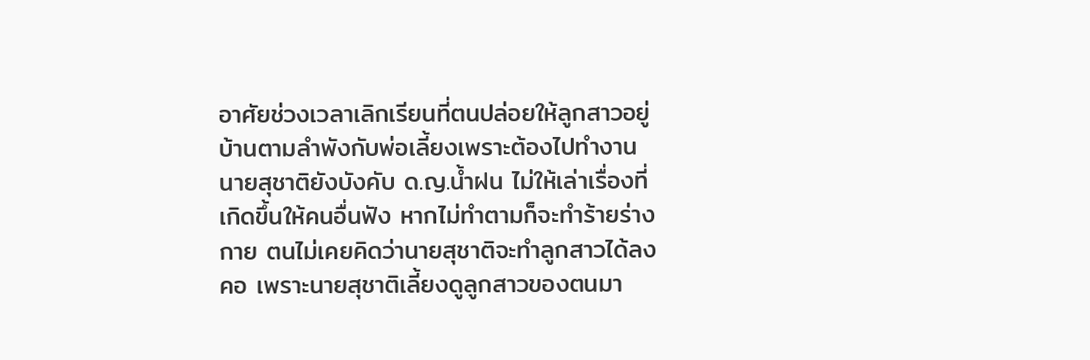อาศัยช่วงเวลาเลิกเรียนที่ตนปล่อยให้ลูกสาวอยู่บ้านตามลำพังกับพ่อเลี้ยงเพราะต้องไปทำงาน นายสุชาติยังบังคับ ด.ญ.น้ำฝน ไม่ให้เล่าเรื่องที่เกิดขึ้นให้คนอื่นฟัง หากไม่ทำตามก็จะทำร้ายร่างกาย ตนไม่เคยคิดว่านายสุชาติจะทำลูกสาวได้ลงคอ เพราะนายสุชาติเลี้ยงดูลูกสาวของตนมา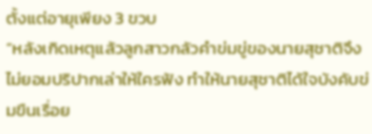ตั้งแต่อายุเพียง 3 ขวบ
“หลังเกิดเหตุแล้วลูกสาวกลัวคำข่มขู่ของนายสุชาติจึงไม่ยอมปริปากเล่าให้ใครฟัง ทำให้นายสุชาติได้ใจบังคับข่มขืนเรื่อย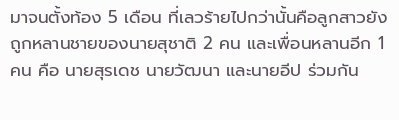มาจนตั้งท้อง 5 เดือน ที่เลวร้ายไปกว่านั้นคือลูกสาวยังถูกหลานชายของนายสุชาติ 2 คน และเพื่อนหลานอีก 1 คน คือ นายสุรเดช นายวัฒนา และนายอีป ร่วมกัน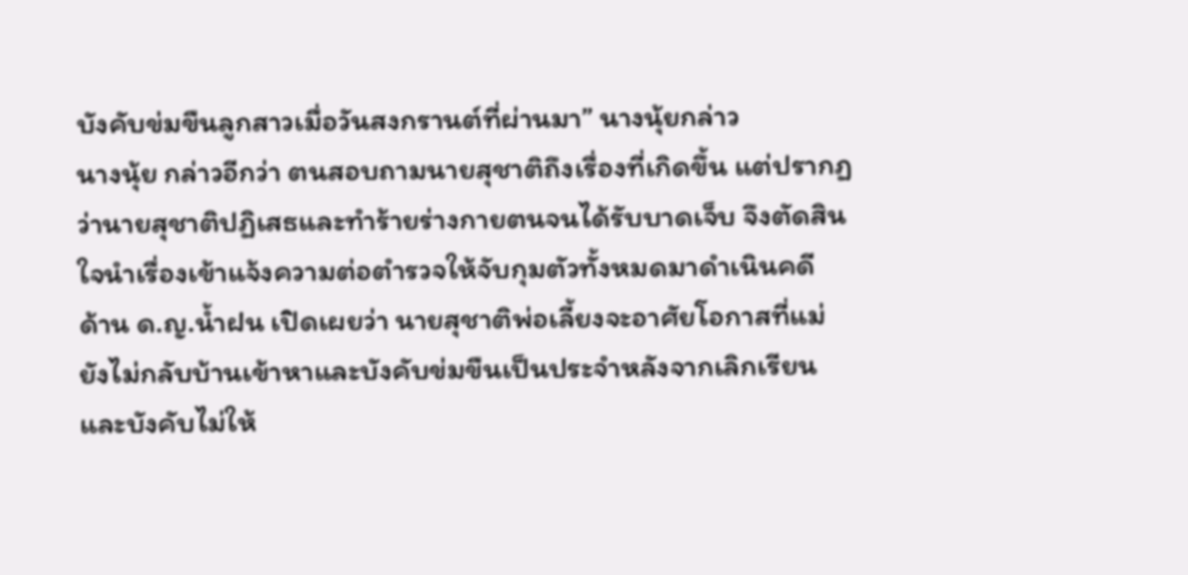บังคับข่มขืนลูกสาวเมื่อวันสงกรานต์ที่ผ่านมา” นางนุ้ยกล่าว
นางนุ้ย กล่าวอีกว่า ตนสอบถามนายสุชาติถึงเรื่องที่เกิดขึ้น แต่ปรากฏว่านายสุชาติปฏิเสธและทำร้ายร่างกายตนจนได้รับบาดเจ็บ จึงตัดสินใจนำเรื่องเข้าแจ้งความต่อตำรวจให้จับกุมตัวทั้งหมดมาดำเนินคดี
ด้าน ด.ญ.น้ำฝน เปิดเผยว่า นายสุชาติพ่อเลี้ยงจะอาศัยโอกาสที่แม่ยังไม่กลับบ้านเข้าหาและบังคับข่มขืนเป็นประจำหลังจากเลิกเรียน และบังคับไม่ให้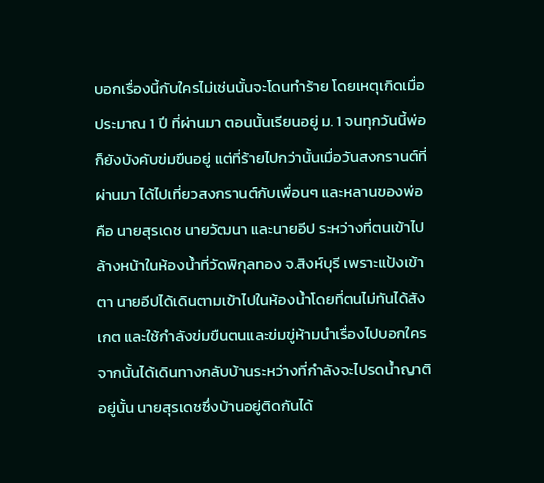บอกเรื่องนี้กับใครไม่เช่นนั้นจะโดนทำร้าย โดยเหตุเกิดเมื่อประมาณ 1 ปี ที่ผ่านมา ตอนนั้นเรียนอยู่ ม. 1 จนทุกวันนี้พ่อก็ยังบังคับข่มขืนอยู่ แต่ที่ร้ายไปกว่านั้นเมื่อวันสงกรานต์ที่ผ่านมา ได้ไปเที่ยวสงกรานต์กับเพื่อนๆ และหลานของพ่อ คือ นายสุรเดช นายวัฒนา และนายอีป ระหว่างที่ตนเข้าไปล้างหน้าในห้องน้ำที่วัดพิกุลทอง จ.สิงห์บุรี เพราะแป้งเข้าตา นายอีปได้เดินตามเข้าไปในห้องน้ำโดยที่ตนไม่ทันได้สังเกต และใช้กำลังข่มขืนตนและข่มขู่ห้ามนำเรื่องไปบอกใคร
จากนั้นได้เดินทางกลับบ้านระหว่างที่กำลังจะไปรดน้ำญาติอยู่นั้น นายสุรเดชซึ่งบ้านอยู่ติดกันได้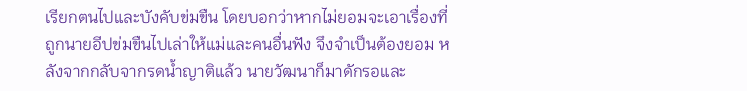เรียกตนไปและบังคับข่มขืน โดยบอกว่าหากไม่ยอมจะเอาเรื่องที่ถูกนายอีปข่มขืนไปเล่าให้แม่และคนอื่นฟัง จึงจำเป็นต้องยอม หลังจากกลับจากรดน้ำญาติแล้ว นายวัฒนาก็มาดักรอและ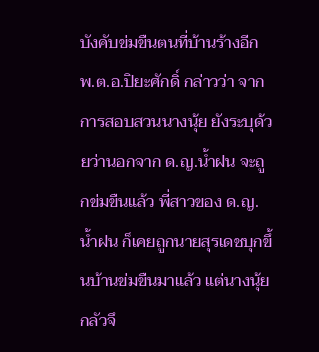บังคับข่มขืนตนที่บ้านร้างอีก
พ.ต.อ.ปิยะศักดิ์ กล่าวว่า จากการสอบสวนนางนุ้ย ยังระบุด้วยว่านอกจาก ด.ญ.น้ำฝน จะถูกข่มขืนแล้ว พี่สาวของ ด.ญ.น้ำฝน ก็เคยถูกนายสุรเดชบุกขึ้นบ้านข่มขืนมาแล้ว แต่นางนุ้ยกลัวจึ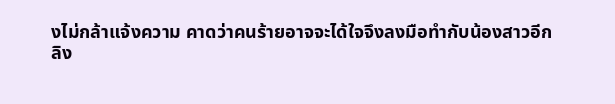งไม่กล้าแจ้งความ คาดว่าคนร้ายอาจจะได้ใจจึงลงมือทำกับน้องสาวอีก
ลิง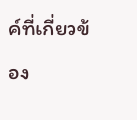ค์ที่เกี่ยวข้อง